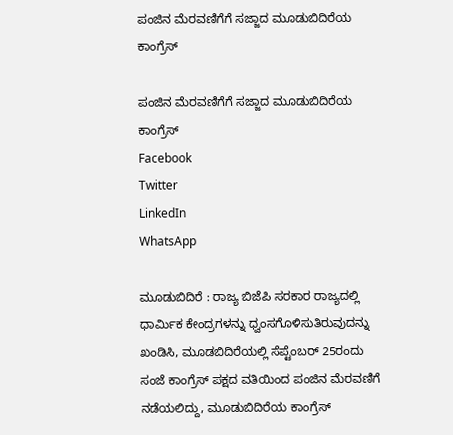ಪಂಜಿನ ಮೆರವಣಿಗೆಗೆ ಸಜ್ಜಾದ ಮೂಡುಬಿದಿರೆಯ ಕಾಂಗ್ರೆಸ್

ಪಂಜಿನ ಮೆರವಣಿಗೆಗೆ ಸಜ್ಜಾದ ಮೂಡುಬಿದಿರೆಯ ಕಾಂಗ್ರೆಸ್
Facebook
Twitter
LinkedIn
WhatsApp

ಮೂಡುಬಿದಿರೆ : ರಾಜ್ಯ ಬಿಜೆಪಿ ಸರಕಾರ ರಾಜ್ಯದಲ್ಲಿ ಧಾರ್ಮಿಕ ಕೇಂದ್ರಗಳನ್ನು ಧ್ವಂಸಗೊಳಿಸುತಿರುವುದನ್ನು ಖಂಡಿಸಿ, ಮೂಡಬಿದಿರೆಯಲ್ಲಿ ಸೆಪ್ಟೆಂಬರ್ 25ರಂದು ಸಂಜೆ ಕಾಂಗ್ರೆಸ್ ಪಕ್ಷದ ವತಿಯಿಂದ ಪಂಜಿನ ಮೆರವಣಿಗೆ ನಡೆಯಲಿದ್ದು, ಮೂಡುಬಿದಿರೆಯ ಕಾಂಗ್ರೆಸ್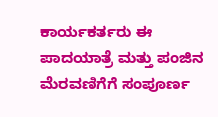ಕಾರ್ಯಕರ್ತರು ಈ ಪಾದಯಾತ್ರೆ ಮತ್ತು ಪಂಜಿನ ಮೆರವಣಿಗೆಗೆ ಸಂಪೂರ್ಣ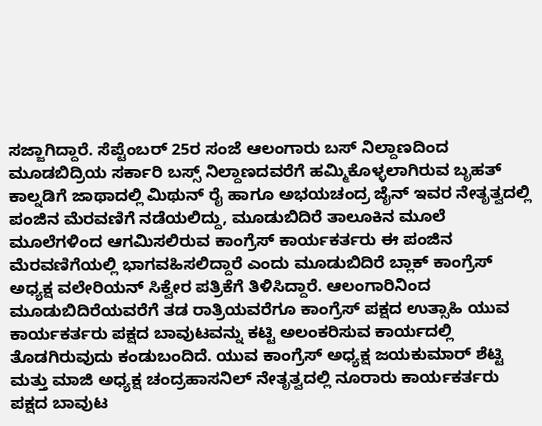ಸಜ್ಜಾಗಿದ್ದಾರೆ. ಸೆಪ್ಟೆಂಬರ್ 25ರ ಸಂಜೆ ಆಲಂಗಾರು ಬಸ್ ನಿಲ್ದಾಣದಿಂದ ಮೂಡಬಿದ್ರಿಯ ಸರ್ಕಾರಿ ಬಸ್ಸ್ ನಿಲ್ದಾಣದವರೆಗೆ ಹಮ್ಮಿಕೊಳ್ಳಲಾಗಿರುವ ಬೃಹತ್ ಕಾಲ್ನಡಿಗೆ ಜಾಥಾದಲ್ಲಿ ಮಿಥುನ್ ರೈ ಹಾಗೂ ಅಭಯಚಂದ್ರ ಜೈನ್ ಇವರ ನೇತೃತ್ವದಲ್ಲಿ ಪಂಜಿನ ಮೆರವಣಿಗೆ ನಡೆಯಲಿದ್ದು, ಮೂಡುಬಿದಿರೆ ತಾಲೂಕಿನ ಮೂಲೆ ಮೂಲೆಗಳಿಂದ ಆಗಮಿಸಲಿರುವ ಕಾಂಗ್ರೆಸ್ ಕಾರ್ಯಕರ್ತರು ಈ ಪಂಜಿನ ಮೆರವಣಿಗೆಯಲ್ಲಿ ಭಾಗವಹಿಸಲಿದ್ದಾರೆ ಎಂದು ಮೂಡುಬಿದಿರೆ ಬ್ಲಾಕ್ ಕಾಂಗ್ರೆಸ್ ಅಧ್ಯಕ್ಷ ವಲೇರಿಯನ್ ಸಿಕ್ವೇರ ಪತ್ರಿಕೆಗೆ ತಿಳಿಸಿದ್ದಾರೆ. ಆಲಂಗಾರಿನಿಂದ ಮೂಡುಬಿದಿರೆಯವರೆಗೆ ತಡ ರಾತ್ರಿಯವರೆಗೂ ಕಾಂಗ್ರೆಸ್ ಪಕ್ಷದ ಉತ್ಸಾಹಿ ಯುವ ಕಾರ್ಯಕರ್ತರು ಪಕ್ಷದ ಬಾವುಟವನ್ನು ಕಟ್ಟಿ ಅಲಂಕರಿಸುವ ಕಾರ್ಯದಲ್ಲಿ ತೊಡಗಿರುವುದು ಕಂಡುಬಂದಿದೆ. ಯುವ ಕಾಂಗ್ರೆಸ್ ಅಧ್ಯಕ್ಷ ಜಯಕುಮಾರ್ ಶೆಟ್ಟಿ ಮತ್ತು ಮಾಜಿ ಅಧ್ಯಕ್ಷ ಚಂದ್ರಹಾಸನಿಲ್ ನೇತೃತ್ವದಲ್ಲಿ ನೂರಾರು ಕಾರ್ಯಕರ್ತರು ಪಕ್ಷದ ಬಾವುಟ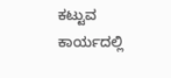ಕಟ್ಟುವ ಕಾರ್ಯದಲ್ಲಿ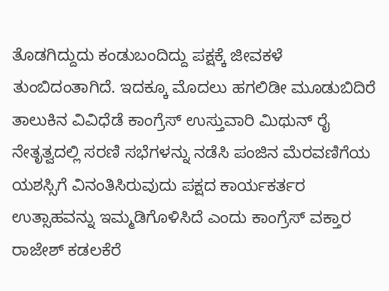ತೊಡಗಿದ್ದುದು ಕಂಡುಬಂದಿದ್ದು ಪಕ್ಷಕ್ಕೆ ಜೀವಕಳೆ ತುಂಬಿದಂತಾಗಿದೆ. ಇದಕ್ಕೂ ಮೊದಲು ಹಗಲಿಡೀ ಮೂಡುಬಿದಿರೆ ತಾಲುಕಿನ ವಿವಿಧೆಡೆ ಕಾಂಗ್ರೆಸ್ ಉಸ್ತುವಾರಿ ಮಿಥುನ್ ರೈ ನೇತೃತ್ವದಲ್ಲಿ ಸರಣಿ ಸಭೆಗಳನ್ನು ನಡೆಸಿ ಪಂಜಿನ ಮೆರವಣಿಗೆಯ ಯಶಸ್ಸಿಗೆ ವಿನಂತಿಸಿರುವುದು ಪಕ್ಷದ ಕಾರ್ಯಕರ್ತರ ಉತ್ಸಾಹವನ್ನು ಇಮ್ಮಡಿಗೊಳಿಸಿದೆ ಎಂದು ಕಾಂಗ್ರೆಸ್ ವಕ್ತಾರ ರಾಜೇಶ್ ಕಡಲಕೆರೆ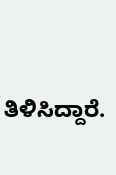ತಿಳಿಸಿದ್ದಾರೆ.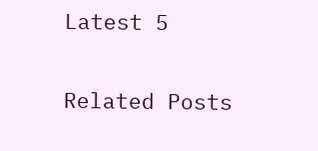Latest 5

Related Posts